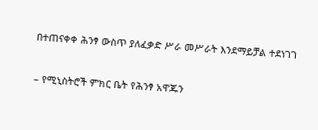በተጠናቀቀ ሕንፃ ውስጥ ያለፈቃድ ሥራ መሥራት እንደማይቻል ተደነገገ

– የሚኒስትሮች ምክር ቤት የሕንፃ አዋጁን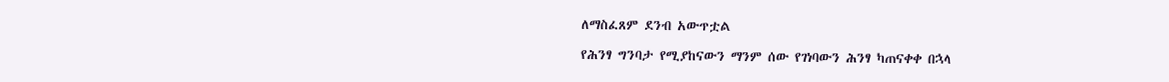ለማስፈጸም ደንብ አውጥቷል

የሕንፃ ግንባታ የሚያከናውን ማንም ሰው የገነባውን ሕንፃ ካጠናቀቀ በኋላ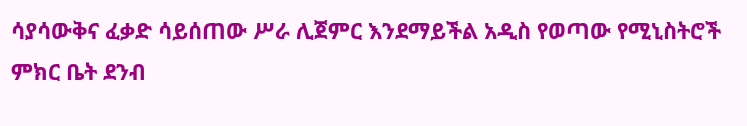ሳያሳውቅና ፈቃድ ሳይሰጠው ሥራ ሊጀምር እንደማይችል አዲስ የወጣው የሚኒስትሮች ምክር ቤት ደንብ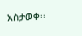አስታወቀ፡፡